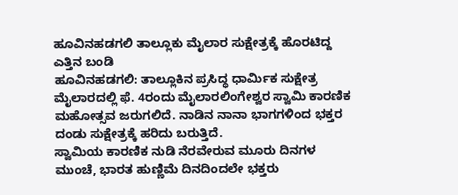ಹೂವಿನಹಡಗಲಿ ತಾಲ್ಲೂಕು ಮೈಲಾರ ಸುಕ್ಷೇತ್ರಕ್ಕೆ ಹೊರಟಿದ್ದ ಎತ್ತಿನ ಬಂಡಿ
ಹೂವಿನಹಡಗಲಿ: ತಾಲ್ಲೂಕಿನ ಪ್ರಸಿದ್ಧ ಧಾರ್ಮಿಕ ಸುಕ್ಷೇತ್ರ ಮೈಲಾರದಲ್ಲಿ ಫೆ. 4ರಂದು ಮೈಲಾರಲಿಂಗೇಶ್ವರ ಸ್ವಾಮಿ ಕಾರಣಿಕ ಮಹೋತ್ಸವ ಜರುಗಲಿದೆ. ನಾಡಿನ ನಾನಾ ಭಾಗಗಳಿಂದ ಭಕ್ತರ ದಂಡು ಸುಕ್ಷೇತ್ರಕ್ಕೆ ಹರಿದು ಬರುತ್ತಿದೆ.
ಸ್ವಾಮಿಯ ಕಾರಣಿಕ ನುಡಿ ನೆರವೇರುವ ಮೂರು ದಿನಗಳ ಮುಂಚೆ, ಭಾರತ ಹುಣ್ಣಿಮೆ ದಿನದಿಂದಲೇ ಭಕ್ತರು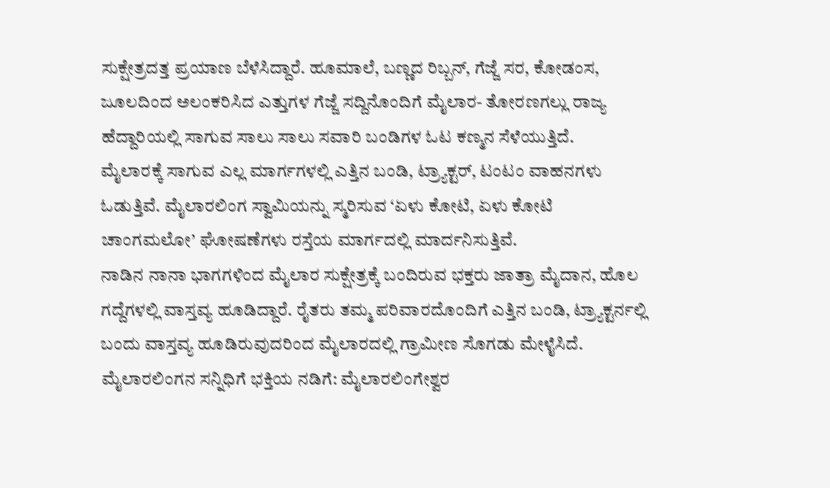ಸುಕ್ಷೇತ್ರದತ್ತ ಪ್ರಯಾಣ ಬೆಳೆಸಿದ್ದಾರೆ. ಹೂಮಾಲೆ, ಬಣ್ಣದ ರಿಬ್ಬನ್, ಗೆಜ್ಜೆ ಸರ, ಕೋಡಂಸ, ಜೂಲದಿಂದ ಅಲಂಕರಿಸಿದ ಎತ್ತುಗಳ ಗೆಜ್ಜೆ ಸದ್ದಿನೊಂದಿಗೆ ಮೈಲಾರ- ತೋರಣಗಲ್ಲು ರಾಜ್ಯ ಹೆದ್ದಾರಿಯಲ್ಲಿ ಸಾಗುವ ಸಾಲು ಸಾಲು ಸವಾರಿ ಬಂಡಿಗಳ ಓಟ ಕಣ್ಮನ ಸೆಳೆಯುತ್ತಿದೆ.
ಮೈಲಾರಕ್ಕೆ ಸಾಗುವ ಎಲ್ಲ ಮಾರ್ಗಗಳಲ್ಲಿ ಎತ್ತಿನ ಬಂಡಿ, ಟ್ರ್ಯಾಕ್ಟರ್, ಟಂಟಂ ವಾಹನಗಳು ಓಡುತ್ತಿವೆ. ಮೈಲಾರಲಿಂಗ ಸ್ವಾಮಿಯನ್ನು ಸ್ಮರಿಸುವ ‘ಏಳು ಕೋಟಿ, ಏಳು ಕೋಟಿ ಚಾಂಗಮಲೋ’ ಘೋಷಣೆಗಳು ರಸ್ತೆಯ ಮಾರ್ಗದಲ್ಲಿ ಮಾರ್ದನಿಸುತ್ತಿವೆ.
ನಾಡಿನ ನಾನಾ ಭಾಗಗಳಿಂದ ಮೈಲಾರ ಸುಕ್ಷೇತ್ರಕ್ಕೆ ಬಂದಿರುವ ಭಕ್ತರು ಜಾತ್ರಾ ಮೈದಾನ, ಹೊಲ ಗದ್ದೆಗಳಲ್ಲಿ ವಾಸ್ತವ್ಯ ಹೂಡಿದ್ದಾರೆ. ರೈತರು ತಮ್ಮ ಪರಿವಾರದೊಂದಿಗೆ ಎತ್ತಿನ ಬಂಡಿ, ಟ್ರ್ಯಾಕ್ಟರ್ನಲ್ಲಿ ಬಂದು ವಾಸ್ತವ್ಯ ಹೂಡಿರುವುದರಿಂದ ಮೈಲಾರದಲ್ಲಿ ಗ್ರಾಮೀಣ ಸೊಗಡು ಮೇಳೈಸಿದೆ.
ಮೈಲಾರಲಿಂಗನ ಸನ್ನಿಧಿಗೆ ಭಕ್ತಿಯ ನಡಿಗೆ: ಮೈಲಾರಲಿಂಗೇಶ್ವರ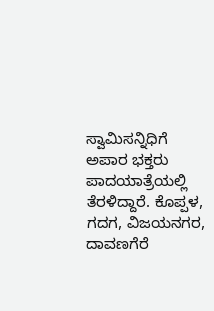ಸ್ವಾಮಿಸನ್ನಿಧಿಗೆ ಅಪಾರ ಭಕ್ತರು ಪಾದಯಾತ್ರೆಯಲ್ಲಿ ತೆರಳಿದ್ದಾರೆ. ಕೊಪ್ಪಳ, ಗದಗ, ವಿಜಯನಗರ, ದಾವಣಗೆರೆ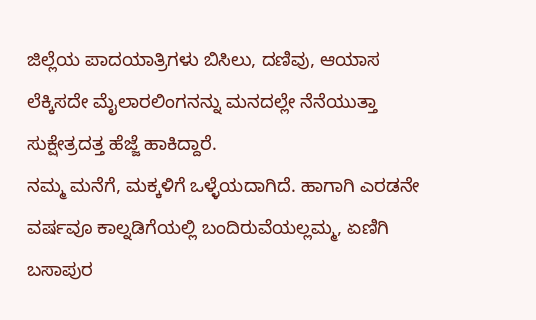ಜಿಲ್ಲೆಯ ಪಾದಯಾತ್ರಿಗಳು ಬಿಸಿಲು, ದಣಿವು, ಆಯಾಸ ಲೆಕ್ಕಿಸದೇ ಮೈಲಾರಲಿಂಗನನ್ನು ಮನದಲ್ಲೇ ನೆನೆಯುತ್ತಾ ಸುಕ್ಷೇತ್ರದತ್ತ ಹೆಜ್ಜೆ ಹಾಕಿದ್ದಾರೆ.
ನಮ್ಮ ಮನೆಗೆ, ಮಕ್ಕಳಿಗೆ ಒಳ್ಳೆಯದಾಗಿದೆ. ಹಾಗಾಗಿ ಎರಡನೇ ವರ್ಷವೂ ಕಾಲ್ನಡಿಗೆಯಲ್ಲಿ ಬಂದಿರುವೆಯಲ್ಲಮ್ಮ, ಏಣಿಗಿ ಬಸಾಪುರ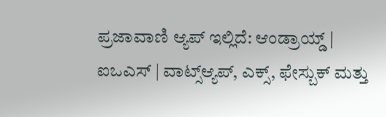ಪ್ರಜಾವಾಣಿ ಆ್ಯಪ್ ಇಲ್ಲಿದೆ: ಆಂಡ್ರಾಯ್ಡ್ | ಐಒಎಸ್ | ವಾಟ್ಸ್ಆ್ಯಪ್, ಎಕ್ಸ್, ಫೇಸ್ಬುಕ್ ಮತ್ತು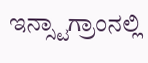ಇನ್ಸ್ಟಾಗ್ರಾಂನಲ್ಲಿ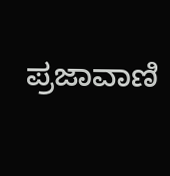ಪ್ರಜಾವಾಣಿ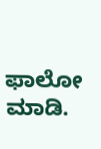ಫಾಲೋ ಮಾಡಿ.